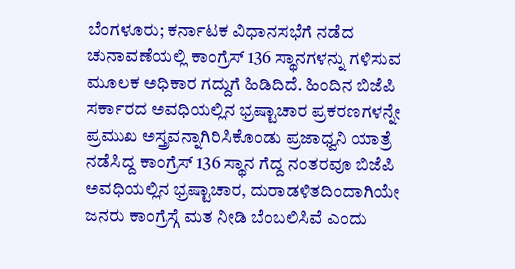ಬೆಂಗಳೂರು; ಕರ್ನಾಟಕ ವಿಧಾನಸಭೆಗೆ ನಡೆದ ಚುನಾವಣೆಯಲ್ಲಿ ಕಾಂಗ್ರೆಸ್ 136 ಸ್ಥಾನಗಳನ್ನು ಗಳಿಸುವ ಮೂಲಕ ಅಧಿಕಾರ ಗದ್ದುಗೆ ಹಿಡಿದಿದೆ. ಹಿಂದಿನ ಬಿಜೆಪಿ ಸರ್ಕಾರದ ಅವಧಿಯಲ್ಲಿನ ಭ್ರಷ್ಟಾಚಾರ ಪ್ರಕರಣಗಳನ್ನೇ ಪ್ರಮುಖ ಅಸ್ತ್ರವನ್ನಾಗಿರಿಸಿಕೊಂಡು ಪ್ರಜಾಧ್ವನಿ ಯಾತ್ರೆ ನಡೆಸಿದ್ದ ಕಾಂಗ್ರೆಸ್ 136 ಸ್ಥಾನ ಗೆದ್ದ ನಂತರವೂ ಬಿಜೆಪಿ ಅವಧಿಯಲ್ಲಿನ ಭ್ರಷ್ಟಾಚಾರ, ದುರಾಡಳಿತದಿಂದಾಗಿಯೇ ಜನರು ಕಾಂಗ್ರೆಸ್ಗೆ ಮತ ನೀಡಿ ಬೆಂಬಲಿಸಿವೆ ಎಂದು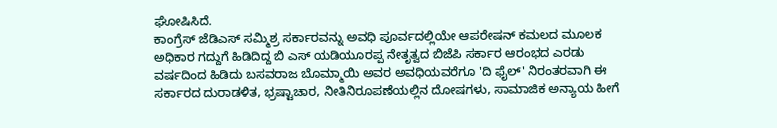ಘೋಷಿಸಿದೆ.
ಕಾಂಗ್ರೆಸ್ ಜೆಡಿಎಸ್ ಸಮ್ಮಿಶ್ರ ಸರ್ಕಾರವನ್ನು ಅವಧಿ ಪೂರ್ವದಲ್ಲಿಯೇ ಆಪರೇಷನ್ ಕಮಲದ ಮೂಲಕ ಅಧಿಕಾರ ಗದ್ದುಗೆ ಹಿಡಿದಿದ್ದ ಬಿ ಎಸ್ ಯಡಿಯೂರಪ್ಪ ನೇತೃತ್ವದ ಬಿಜೆಪಿ ಸರ್ಕಾರ ಆರಂಭದ ಎರಡು ವರ್ಷದಿಂದ ಹಿಡಿದು ಬಸವರಾಜ ಬೊಮ್ಮಾಯಿ ಅವರ ಅವಧಿಯವರೆಗೂ 'ದಿ ಫೈಲ್' ನಿರಂತರವಾಗಿ ಈ ಸರ್ಕಾರದ ದುರಾಡಳಿತ, ಭ್ರಷ್ಟಾಚಾರ, ನೀತಿನಿರೂಪಣೆಯಲ್ಲಿನ ದೋಷಗಳು, ಸಾಮಾಜಿಕ ಅನ್ಯಾಯ ಹೀಗೆ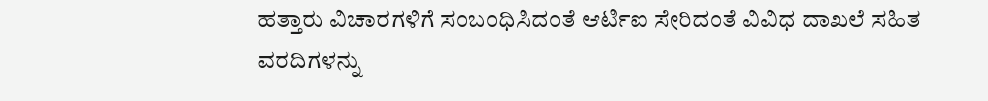ಹತ್ತಾರು ವಿಚಾರಗಳಿಗೆ ಸಂಬಂಧಿಸಿದಂತೆ ಆರ್ಟಿಐ ಸೇರಿದಂತೆ ವಿವಿಧ ದಾಖಲೆ ಸಹಿತ ವರದಿಗಳನ್ನು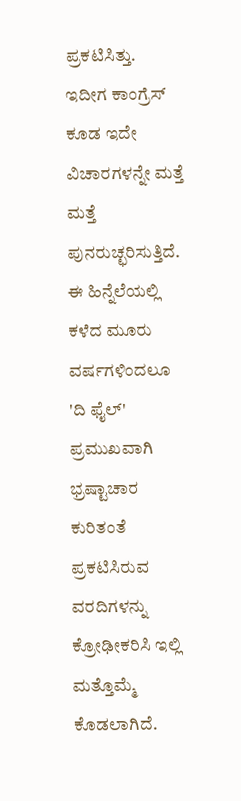ಪ್ರಕಟಿಸಿತ್ತು.
ಇದೀಗ ಕಾಂಗ್ರೆಸ್ ಕೂಡ ಇದೇ ವಿಚಾರಗಳನ್ನೇ ಮತ್ತೆ ಮತ್ತೆ ಪುನರುಚ್ಛರಿಸುತ್ತಿದೆ. ಈ ಹಿನ್ನೆಲೆಯಲ್ಲಿ ಕಳೆದ ಮೂರು ವರ್ಷಗಳಿಂದಲೂ 'ದಿ ಫೈಲ್' ಪ್ರಮುಖವಾಗಿ ಭ್ರಷ್ಟಾಚಾರ ಕುರಿತಂತೆ ಪ್ರಕಟಿಸಿರುವ ವರದಿಗಳನ್ನು ಕ್ರೋಢೀಕರಿಸಿ ಇಲ್ಲಿ ಮತ್ತೊಮ್ಮೆ ಕೊಡಲಾಗಿದೆ.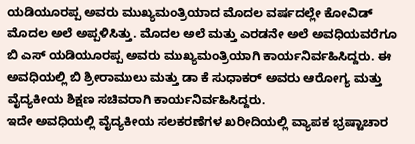ಯಡಿಯೂರಪ್ಪ ಅವರು ಮುಖ್ಯಮಂತ್ರಿಯಾದ ಮೊದಲ ವರ್ಷದಲ್ಲೇ ಕೋವಿಡ್ ಮೊದಲ ಅಲೆ ಅಪ್ಪಳಿಸಿತ್ತು. ಮೊದಲ ಅಲೆ ಮತ್ತು ಎರಡನೇ ಅಲೆ ಅವಧಿಯವರೆಗೂ ಬಿ ಎಸ್ ಯಡಿಯೂರಪ್ಪ ಅವರು ಮುಖ್ಯಮಂತ್ರಿಯಾಗಿ ಕಾರ್ಯನಿರ್ವಹಿಸಿದ್ದರು. ಈ ಅವಧಿಯಲ್ಲಿ ಬಿ ಶ್ರೀರಾಮುಲು ಮತ್ತು ಡಾ ಕೆ ಸುಧಾಕರ್ ಅವರು ಆರೋಗ್ಯ ಮತ್ತು ವೈದ್ಯಕೀಯ ಶಿಕ್ಷಣ ಸಚಿವರಾಗಿ ಕಾರ್ಯನಿರ್ವಹಿಸಿದ್ದರು.
ಇದೇ ಅವಧಿಯಲ್ಲಿ ವೈದ್ಯಕೀಯ ಸಲಕರಣೆಗಳ ಖರೀದಿಯಲ್ಲಿ ವ್ಯಾಪಕ ಭ್ರಷ್ಟಾಚಾರ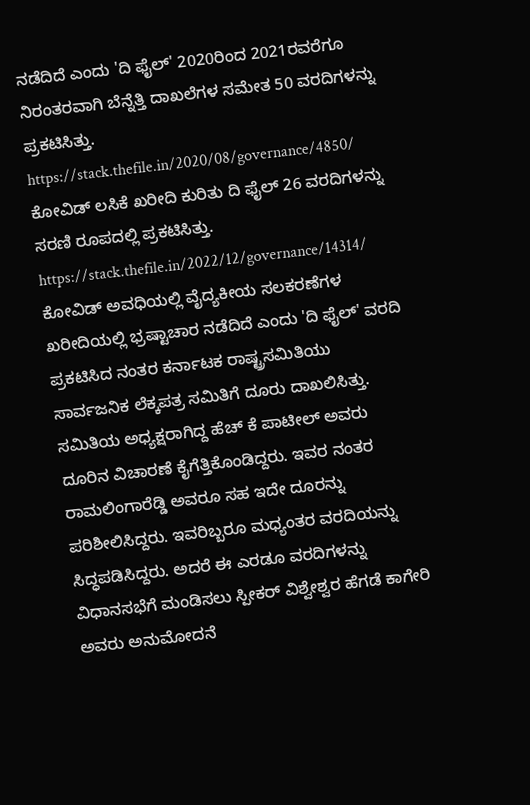ನಡೆದಿದೆ ಎಂದು 'ದಿ ಫೈಲ್' 2020ರಿಂದ 2021ರವರೆಗೂ ನಿರಂತರವಾಗಿ ಬೆನ್ನೆತ್ತಿ ದಾಖಲೆಗಳ ಸಮೇತ 50 ವರದಿಗಳನ್ನು ಪ್ರಕಟಿಸಿತ್ತು.
https://stack.thefile.in/2020/08/governance/4850/
ಕೋವಿಡ್ ಲಸಿಕೆ ಖರೀದಿ ಕುರಿತು ದಿ ಫೈಲ್ 26 ವರದಿಗಳನ್ನು ಸರಣಿ ರೂಪದಲ್ಲಿ ಪ್ರಕಟಿಸಿತ್ತು.
https://stack.thefile.in/2022/12/governance/14314/
ಕೋವಿಡ್ ಅವಧಿಯಲ್ಲಿ ವೈದ್ಯಕೀಯ ಸಲಕರಣೆಗಳ ಖರೀದಿಯಲ್ಲಿ ಭ್ರಷ್ಟಾಚಾರ ನಡೆದಿದೆ ಎಂದು 'ದಿ ಫೈಲ್' ವರದಿ ಪ್ರಕಟಿಸಿದ ನಂತರ ಕರ್ನಾಟಕ ರಾಷ್ಟ್ರಸಮಿತಿಯು ಸಾರ್ವಜನಿಕ ಲೆಕ್ಕಪತ್ರ ಸಮಿತಿಗೆ ದೂರು ದಾಖಲಿಸಿತ್ತು. ಸಮಿತಿಯ ಅಧ್ಯಕ್ಷರಾಗಿದ್ದ ಹೆಚ್ ಕೆ ಪಾಟೀಲ್ ಅವರು ದೂರಿನ ವಿಚಾರಣೆ ಕೈಗೆತ್ತಿಕೊಂಡಿದ್ದರು. ಇವರ ನಂತರ ರಾಮಲಿಂಗಾರೆಡ್ಡಿ ಅವರೂ ಸಹ ಇದೇ ದೂರನ್ನು ಪರಿಶೀಲಿಸಿದ್ದರು. ಇವರಿಬ್ಬರೂ ಮಧ್ಯಂತರ ವರದಿಯನ್ನು ಸಿದ್ಧಪಡಿಸಿದ್ದರು. ಅದರೆ ಈ ಎರಡೂ ವರದಿಗಳನ್ನು ವಿಧಾನಸಭೆಗೆ ಮಂಡಿಸಲು ಸ್ಪೀಕರ್ ವಿಶ್ವೇಶ್ವರ ಹೆಗಡೆ ಕಾಗೇರಿ ಅವರು ಅನುಮೋದನೆ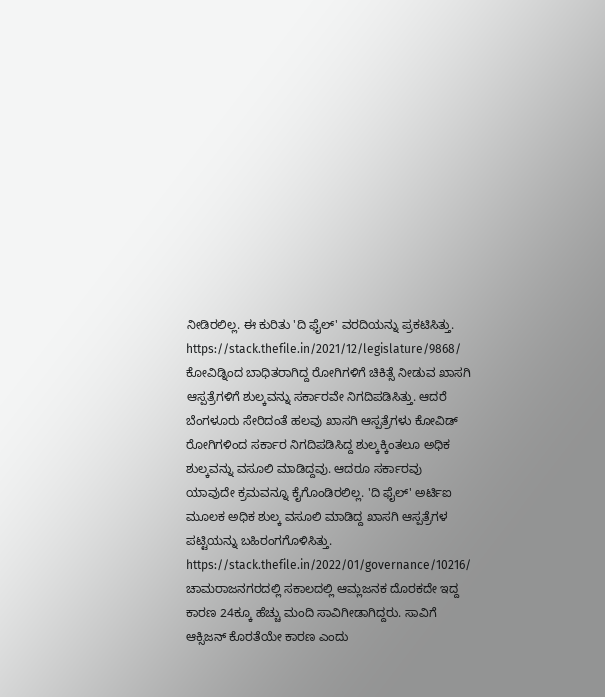ನೀಡಿರಲಿಲ್ಲ. ಈ ಕುರಿತು 'ದಿ ಫೈಲ್' ವರದಿಯನ್ನು ಪ್ರಕಟಿಸಿತ್ತು.
https://stack.thefile.in/2021/12/legislature/9868/
ಕೋವಿಡ್ನಿಂದ ಬಾಧಿತರಾಗಿದ್ದ ರೋಗಿಗಳಿಗೆ ಚಿಕಿತ್ಸೆ ನೀಡುವ ಖಾಸಗಿ ಆಸ್ಪತ್ರೆಗಳಿಗೆ ಶುಲ್ಕವನ್ನು ಸರ್ಕಾರವೇ ನಿಗದಿಪಡಿಸಿತ್ತು. ಆದರೆ ಬೆಂಗಳೂರು ಸೇರಿದಂತೆ ಹಲವು ಖಾಸಗಿ ಆಸ್ಪತ್ರೆಗಳು ಕೋವಿಡ್ ರೋಗಿಗಳಿಂದ ಸರ್ಕಾರ ನಿಗದಿಪಡಿಸಿದ್ದ ಶುಲ್ಕಕ್ಕಿಂತಲೂ ಅಧಿಕ ಶುಲ್ಕವನ್ನು ವಸೂಲಿ ಮಾಡಿದ್ದವು. ಆದರೂ ಸರ್ಕಾರವು ಯಾವುದೇ ಕ್ರಮವನ್ನೂ ಕೈಗೊಂಡಿರಲಿಲ್ಲ. 'ದಿ ಫೈಲ್' ಅರ್ಟಿಐ ಮೂಲಕ ಅಧಿಕ ಶುಲ್ಕ ವಸೂಲಿ ಮಾಡಿದ್ದ ಖಾಸಗಿ ಆಸ್ಪತ್ರೆಗಳ ಪಟ್ಟಿಯನ್ನು ಬಹಿರಂಗಗೊಳಿಸಿತ್ತು.
https://stack.thefile.in/2022/01/governance/10216/
ಚಾಮರಾಜನಗರದಲ್ಲಿ ಸಕಾಲದಲ್ಲಿ ಆಮ್ಲಜನಕ ದೊರಕದೇ ಇದ್ದ ಕಾರಣ 24ಕ್ಕೂ ಹೆಚ್ಚು ಮಂದಿ ಸಾವಿಗೀಡಾಗಿದ್ದರು. ಸಾವಿಗೆ ಆಕ್ಸಿಜನ್ ಕೊರತೆಯೇ ಕಾರಣ ಎಂದು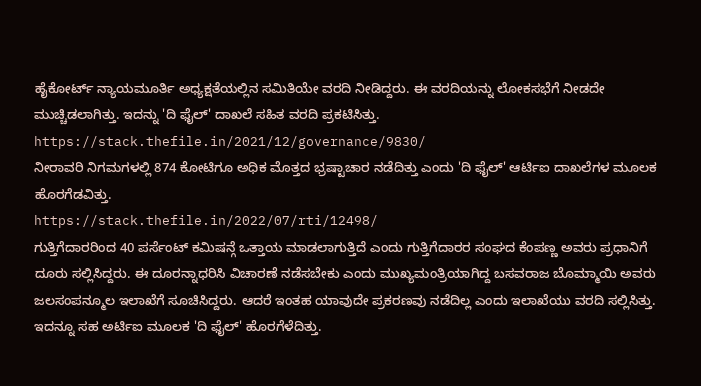ಹೈಕೋರ್ಟ್ ನ್ಯಾಯಮೂರ್ತಿ ಅಧ್ಯಕ್ಷತೆಯಲ್ಲಿನ ಸಮಿತಿಯೇ ವರದಿ ನೀಡಿದ್ದರು. ಈ ವರದಿಯನ್ನು ಲೋಕಸಭೆಗೆ ನೀಡದೇ ಮುಚ್ಚಿಡಲಾಗಿತ್ತು. ಇದನ್ನು 'ದಿ ಫೈಲ್' ದಾಖಲೆ ಸಹಿತ ವರದಿ ಪ್ರಕಟಿಸಿತ್ತು.
https://stack.thefile.in/2021/12/governance/9830/
ನೀರಾವರಿ ನಿಗಮಗಳಲ್ಲಿ 874 ಕೋಟಿಗೂ ಅಧಿಕ ಮೊತ್ತದ ಭ್ರಷ್ಟಾಚಾರ ನಡೆದಿತ್ತು ಎಂದು 'ದಿ ಫೈಲ್' ಆರ್ಟಿಐ ದಾಖಲೆಗಳ ಮೂಲಕ ಹೊರಗೆಡವಿತ್ತು.
https://stack.thefile.in/2022/07/rti/12498/
ಗುತ್ತಿಗೆದಾರರಿಂದ 40 ಪರ್ಸೆಂಟ್ ಕಮಿಷನ್ಗೆ ಒತ್ತಾಯ ಮಾಡಲಾಗುತ್ತಿದೆ ಎಂದು ಗುತ್ತಿಗೆದಾರರ ಸಂಘದ ಕೆಂಪಣ್ಣ ಅವರು ಪ್ರಧಾನಿಗೆ ದೂರು ಸಲ್ಲಿಸಿದ್ದರು. ಈ ದೂರನ್ನಾಧರಿಸಿ ವಿಚಾರಣೆ ನಡೆಸಬೇಕು ಎಂದು ಮುಖ್ಯಮಂತ್ರಿಯಾಗಿದ್ದ ಬಸವರಾಜ ಬೊಮ್ಮಾಯಿ ಅವರು ಜಲಸಂಪನ್ಮೂಲ ಇಲಾಖೆಗೆ ಸೂಚಿಸಿದ್ದರು. ಆದರೆ ಇಂತಹ ಯಾವುದೇ ಪ್ರಕರಣವು ನಡೆದಿಲ್ಲ ಎಂದು ಇಲಾಖೆಯು ವರದಿ ಸಲ್ಲಿಸಿತ್ತು. ಇದನ್ನೂ ಸಹ ಅರ್ಟಿಐ ಮೂಲಕ 'ದಿ ಫೈಲ್' ಹೊರಗೆಳೆದಿತ್ತು.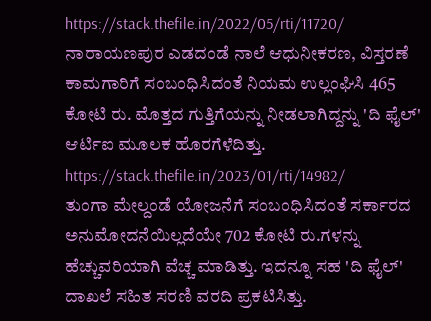https://stack.thefile.in/2022/05/rti/11720/
ನಾರಾಯಣಪುರ ಎಡದಂಡೆ ನಾಲೆ ಆಧುನೀಕರಣ, ವಿಸ್ತರಣೆ ಕಾಮಗಾರಿಗೆ ಸಂಬಂಧಿಸಿದಂತೆ ನಿಯಮ ಉಲ್ಲಂಘಿಸಿ 465 ಕೋಟಿ ರು. ಮೊತ್ತದ ಗುತ್ತಿಗೆಯನ್ನು ನೀಡಲಾಗಿದ್ದನ್ನು 'ದಿ ಫೈಲ್' ಆರ್ಟಿಐ ಮೂಲಕ ಹೊರಗೆಳೆದಿತ್ತು.
https://stack.thefile.in/2023/01/rti/14982/
ತುಂಗಾ ಮೇಲ್ದಂಡೆ ಯೋಜನೆಗೆ ಸಂಬಂಧಿಸಿದಂತೆ ಸರ್ಕಾರದ ಅನುಮೋದನೆಯಿಲ್ಲದೆಯೇ 702 ಕೋಟಿ ರು.ಗಳನ್ನು ಹೆಚ್ಚುವರಿಯಾಗಿ ವೆಚ್ಚ ಮಾಡಿತ್ತು. ಇದನ್ನೂ ಸಹ 'ದಿ ಫೈಲ್' ದಾಖಲೆ ಸಹಿತ ಸರಣಿ ವರದಿ ಪ್ರಕಟಿಸಿತ್ತು.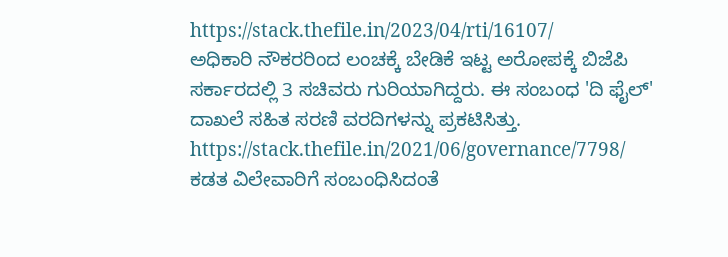https://stack.thefile.in/2023/04/rti/16107/
ಅಧಿಕಾರಿ ನೌಕರರಿಂದ ಲಂಚಕ್ಕೆ ಬೇಡಿಕೆ ಇಟ್ಟ ಅರೋಪಕ್ಕೆ ಬಿಜೆಪಿ ಸರ್ಕಾರದಲ್ಲಿ 3 ಸಚಿವರು ಗುರಿಯಾಗಿದ್ದರು. ಈ ಸಂಬಂಧ 'ದಿ ಫೈಲ್' ದಾಖಲೆ ಸಹಿತ ಸರಣಿ ವರದಿಗಳನ್ನು ಪ್ರಕಟಿಸಿತ್ತು.
https://stack.thefile.in/2021/06/governance/7798/
ಕಡತ ವಿಲೇವಾರಿಗೆ ಸಂಬಂಧಿಸಿದಂತೆ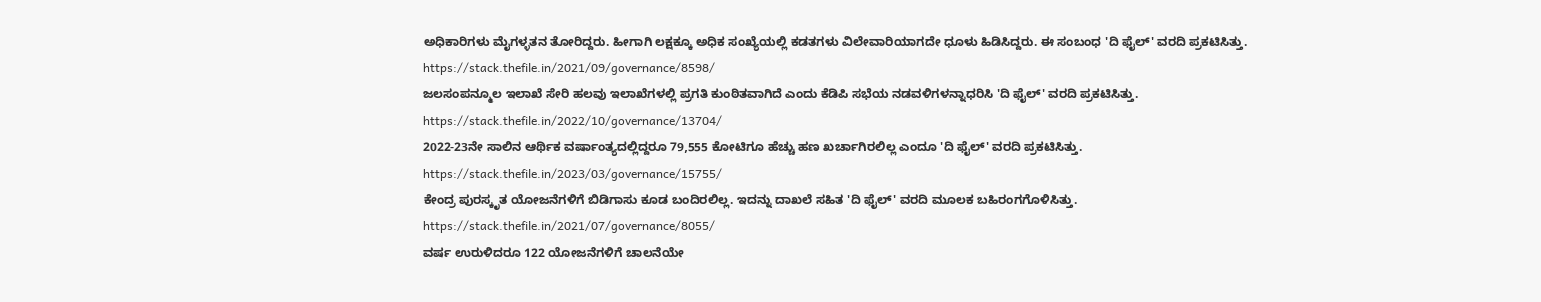ಅಧಿಕಾರಿಗಳು ಮೈಗಳ್ಳತನ ತೋರಿದ್ದರು. ಹೀಗಾಗಿ ಲಕ್ಷಕ್ಕೂ ಅಧಿಕ ಸಂಖ್ಯೆಯಲ್ಲಿ ಕಡತಗಳು ವಿಲೇವಾರಿಯಾಗದೇ ಧೂಳು ಹಿಡಿಸಿದ್ದರು. ಈ ಸಂಬಂಧ 'ದಿ ಫೈಲ್' ವರದಿ ಪ್ರಕಟಿಸಿತ್ತು.
https://stack.thefile.in/2021/09/governance/8598/
ಜಲಸಂಪನ್ಮೂಲ ಇಲಾಖೆ ಸೇರಿ ಹಲವು ಇಲಾಖೆಗಳಲ್ಲಿ ಪ್ರಗತಿ ಕುಂಠಿತವಾಗಿದೆ ಎಂದು ಕೆಡಿಪಿ ಸಭೆಯ ನಡವಳಿಗಳನ್ನಾಧರಿಸಿ 'ದಿ ಫೈಲ್' ವರದಿ ಪ್ರಕಟಿಸಿತ್ತು.
https://stack.thefile.in/2022/10/governance/13704/
2022-23ನೇ ಸಾಲಿನ ಆರ್ಥಿಕ ವರ್ಷಾಂತ್ಯದಲ್ಲಿದ್ದರೂ 79,555 ಕೋಟಿಗೂ ಹೆಚ್ಚು ಹಣ ಖರ್ಚಾಗಿರಲಿಲ್ಲ ಎಂದೂ 'ದಿ ಫೈಲ್' ವರದಿ ಪ್ರಕಟಿಸಿತ್ತು.
https://stack.thefile.in/2023/03/governance/15755/
ಕೇಂದ್ರ ಪುರಸ್ಕೃತ ಯೋಜನೆಗಳಿಗೆ ಬಿಡಿಗಾಸು ಕೂಡ ಬಂದಿರಲಿಲ್ಲ. ಇದನ್ನು ದಾಖಲೆ ಸಹಿತ 'ದಿ ಫೈಲ್' ವರದಿ ಮೂಲಕ ಬಹಿರಂಗಗೊಳಿಸಿತ್ತು.
https://stack.thefile.in/2021/07/governance/8055/
ವರ್ಷ ಉರುಳಿದರೂ 122 ಯೋಜನೆಗಳಿಗೆ ಚಾಲನೆಯೇ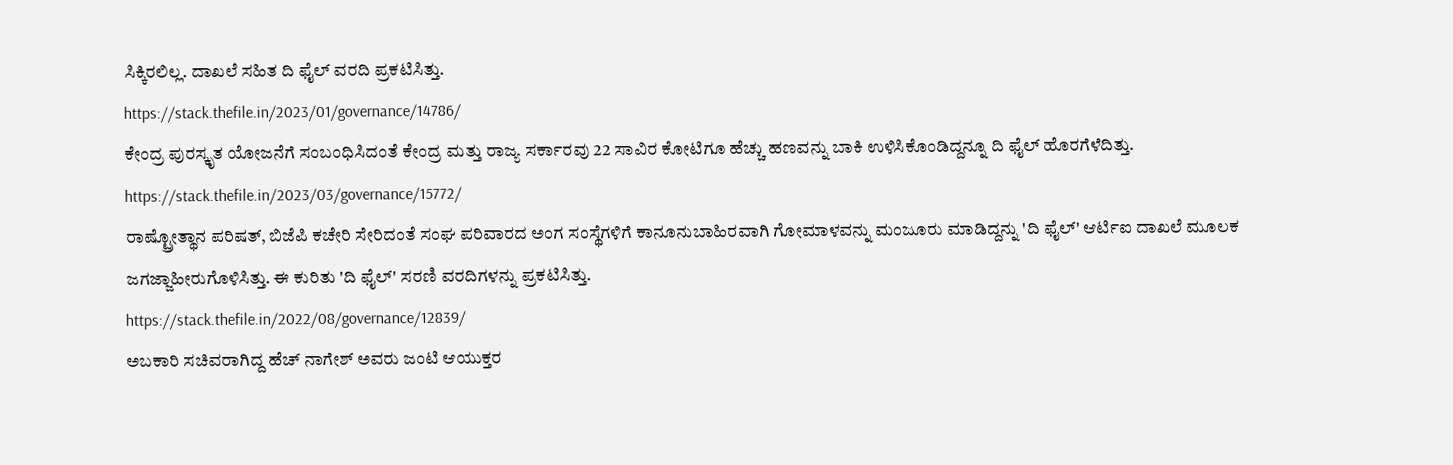ಸಿಕ್ಕಿರಲಿಲ್ಲ. ದಾಖಲೆ ಸಹಿತ ದಿ ಫೈಲ್ ವರದಿ ಪ್ರಕಟಿಸಿತ್ತು.
https://stack.thefile.in/2023/01/governance/14786/
ಕೇಂದ್ರ ಪುರಸ್ಕೃತ ಯೋಜನೆಗೆ ಸಂಬಂಧಿಸಿದಂತೆ ಕೇಂದ್ರ ಮತ್ತು ರಾಜ್ಯ ಸರ್ಕಾರವು 22 ಸಾವಿರ ಕೋಟಿಗೂ ಹೆಚ್ಚು ಹಣವನ್ನು ಬಾಕಿ ಉಳಿಸಿಕೊಂಡಿದ್ದನ್ನೂ ದಿ ಫೈಲ್ ಹೊರಗೆಳೆದಿತ್ತು.
https://stack.thefile.in/2023/03/governance/15772/
ರಾಷ್ಟ್ರೋತ್ಥಾನ ಪರಿಷತ್, ಬಿಜೆಪಿ ಕಚೇರಿ ಸೇರಿದಂತೆ ಸಂಘ ಪರಿವಾರದ ಅಂಗ ಸಂಸ್ಥೆಗಳಿಗೆ ಕಾನೂನುಬಾಹಿರವಾಗಿ ಗೋಮಾಳವನ್ನು ಮಂಜೂರು ಮಾಡಿದ್ದನ್ನು 'ದಿ ಫೈಲ್' ಆರ್ಟಿಐ ದಾಖಲೆ ಮೂಲಕ ಜಗಜ್ಜಾಹೀರುಗೊಳಿಸಿತ್ತು. ಈ ಕುರಿತು 'ದಿ ಫೈಲ್' ಸರಣಿ ವರದಿಗಳನ್ನು ಪ್ರಕಟಿಸಿತ್ತು.
https://stack.thefile.in/2022/08/governance/12839/
ಅಬಕಾರಿ ಸಚಿವರಾಗಿದ್ದ ಹೆಚ್ ನಾಗೇಶ್ ಅವರು ಜಂಟಿ ಆಯುಕ್ತರ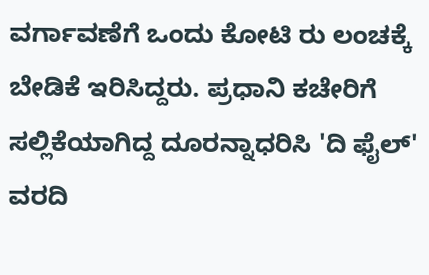ವರ್ಗಾವಣೆಗೆ ಒಂದು ಕೋಟಿ ರು ಲಂಚಕ್ಕೆ ಬೇಡಿಕೆ ಇರಿಸಿದ್ದರು. ಪ್ರಧಾನಿ ಕಚೇರಿಗೆ ಸಲ್ಲಿಕೆಯಾಗಿದ್ದ ದೂರನ್ನಾಧರಿಸಿ 'ದಿ ಫೈಲ್' ವರದಿ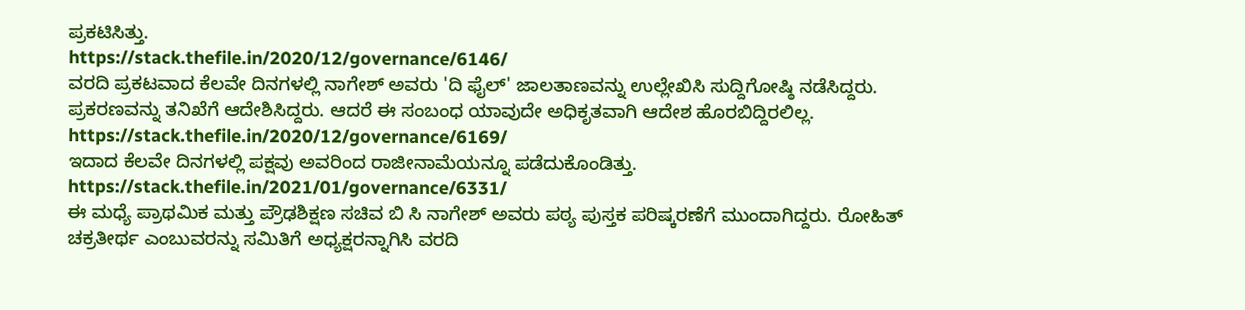ಪ್ರಕಟಿಸಿತ್ತು.
https://stack.thefile.in/2020/12/governance/6146/
ವರದಿ ಪ್ರಕಟವಾದ ಕೆಲವೇ ದಿನಗಳಲ್ಲಿ ನಾಗೇಶ್ ಅವರು 'ದಿ ಫೈಲ್' ಜಾಲತಾಣವನ್ನು ಉಲ್ಲೇಖಿಸಿ ಸುದ್ದಿಗೋಷ್ಠಿ ನಡೆಸಿದ್ದರು. ಪ್ರಕರಣವನ್ನು ತನಿಖೆಗೆ ಆದೇಶಿಸಿದ್ದರು. ಆದರೆ ಈ ಸಂಬಂಧ ಯಾವುದೇ ಅಧಿಕೃತವಾಗಿ ಆದೇಶ ಹೊರಬಿದ್ದಿರಲಿಲ್ಲ.
https://stack.thefile.in/2020/12/governance/6169/
ಇದಾದ ಕೆಲವೇ ದಿನಗಳಲ್ಲಿ ಪಕ್ಷವು ಅವರಿಂದ ರಾಜೀನಾಮೆಯನ್ನೂ ಪಡೆದುಕೊಂಡಿತ್ತು.
https://stack.thefile.in/2021/01/governance/6331/
ಈ ಮಧ್ಯೆ ಪ್ರಾಥಮಿಕ ಮತ್ತು ಪ್ರೌಢಶಿಕ್ಷಣ ಸಚಿವ ಬಿ ಸಿ ನಾಗೇಶ್ ಅವರು ಪಠ್ಯ ಪುಸ್ತಕ ಪರಿಷ್ಕರಣೆಗೆ ಮುಂದಾಗಿದ್ದರು. ರೋಹಿತ್ ಚಕ್ರತೀರ್ಥ ಎಂಬುವರನ್ನು ಸಮಿತಿಗೆ ಅಧ್ಯಕ್ಷರನ್ನಾಗಿಸಿ ವರದಿ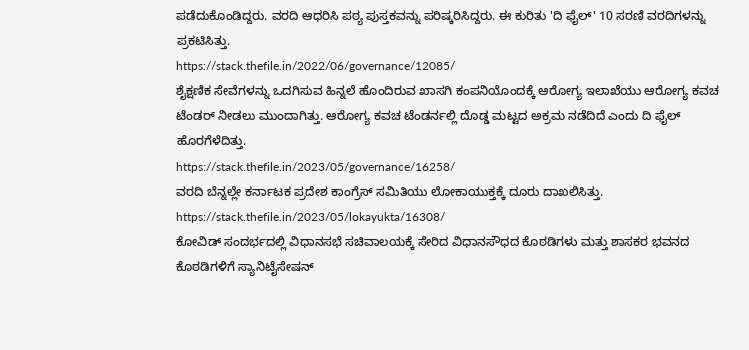ಪಡೆದುಕೊಂಡಿದ್ದರು. ವರದಿ ಆಧರಿಸಿ ಪಠ್ಯ ಪುಸ್ತಕವನ್ನು ಪರಿಷ್ಕರಿಸಿದ್ದರು. ಈ ಕುರಿತು 'ದಿ ಫೈಲ್' 10 ಸರಣಿ ವರದಿಗಳನ್ನು ಪ್ರಕಟಿಸಿತ್ತು.
https://stack.thefile.in/2022/06/governance/12085/
ಶೈಕ್ಷಣಿಕ ಸೇವೆಗಳನ್ನು ಒದಗಿಸುವ ಹಿನ್ನಲೆ ಹೊಂದಿರುವ ಖಾಸಗಿ ಕಂಪನಿಯೊಂದಕ್ಕೆ ಆರೋಗ್ಯ ಇಲಾಖೆಯು ಆರೋಗ್ಯ ಕವಚ ಟೆಂಡರ್ ನೀಡಲು ಮುಂದಾಗಿತ್ತು. ಆರೋಗ್ಯ ಕವಚ ಟೆಂಡರ್ನಲ್ಲಿ ದೊಡ್ಡ ಮಟ್ಟದ ಅಕ್ರಮ ನಡೆದಿದೆ ಎಂದು ದಿ ಫೈಲ್ ಹೊರಗೆಳೆದಿತ್ತು.
https://stack.thefile.in/2023/05/governance/16258/
ವರದಿ ಬೆನ್ನಲ್ಲೇ ಕರ್ನಾಟಕ ಪ್ರದೇಶ ಕಾಂಗ್ರೆಸ್ ಸಮಿತಿಯು ಲೋಕಾಯುಕ್ತಕ್ಕೆ ದೂರು ದಾಖಲಿಸಿತ್ತು.
https://stack.thefile.in/2023/05/lokayukta/16308/
ಕೋವಿಡ್ ಸಂದರ್ಭದಲ್ಲಿ ವಿಧಾನಸಭೆ ಸಚಿವಾಲಯಕ್ಕೆ ಸೇರಿದ ವಿಧಾನಸೌಧದ ಕೊಠಡಿಗಳು ಮತ್ತು ಶಾಸಕರ ಭವನದ ಕೊಠಡಿಗಳಿಗೆ ಸ್ಯಾನಿಟೈಸೇಷನ್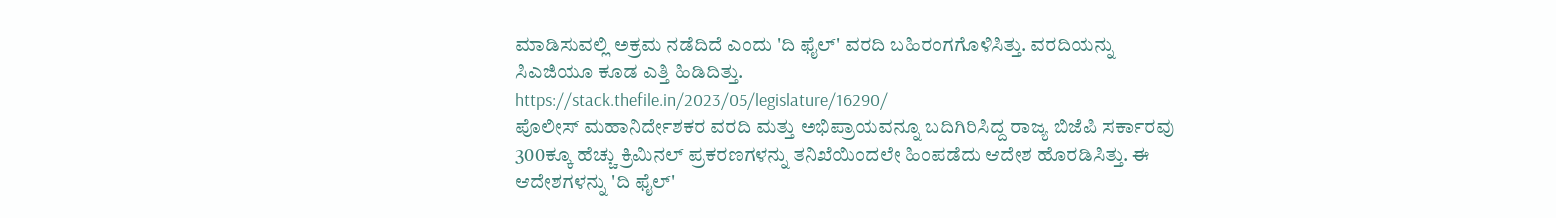ಮಾಡಿಸುವಲ್ಲಿ ಅಕ್ರಮ ನಡೆದಿದೆ ಎಂದು 'ದಿ ಫೈಲ್' ವರದಿ ಬಹಿರಂಗಗೊಳಿಸಿತ್ತು. ವರದಿಯನ್ನು ಸಿಎಜಿಯೂ ಕೂಡ ಎತ್ತಿ ಹಿಡಿದಿತ್ತು.
https://stack.thefile.in/2023/05/legislature/16290/
ಪೊಲೀಸ್ ಮಹಾನಿರ್ದೇಶಕರ ವರದಿ ಮತ್ತು ಅಭಿಪ್ರಾಯವನ್ನೂ ಬದಿಗಿರಿಸಿದ್ದ ರಾಜ್ಯ ಬಿಜೆಪಿ ಸರ್ಕಾರವು 300ಕ್ಕೂ ಹೆಚ್ಚು ಕ್ರಿಮಿನಲ್ ಪ್ರಕರಣಗಳನ್ನು ತನಿಖೆಯಿಂದಲೇ ಹಿಂಪಡೆದು ಆದೇಶ ಹೊರಡಿಸಿತ್ತು. ಈ ಆದೇಶಗಳನ್ನು 'ದಿ ಫೈಲ್'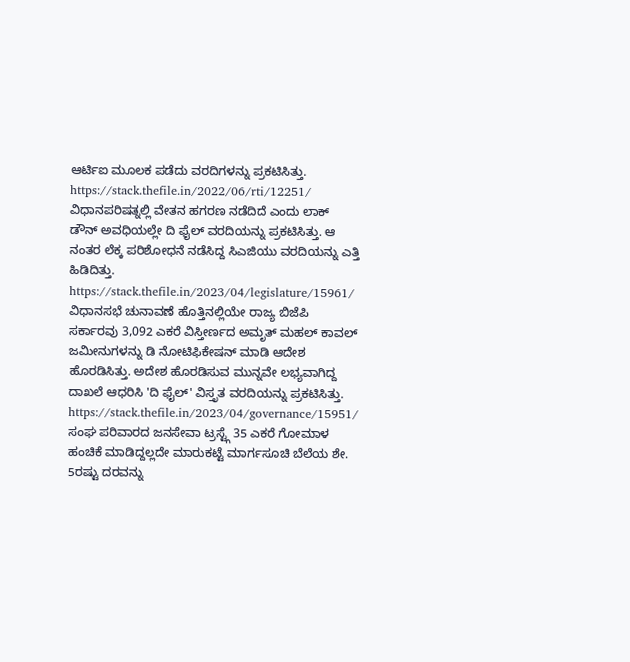ಆರ್ಟಿಐ ಮೂಲಕ ಪಡೆದು ವರದಿಗಳನ್ನು ಪ್ರಕಟಿಸಿತ್ತು.
https://stack.thefile.in/2022/06/rti/12251/
ವಿಧಾನಪರಿಷತ್ನಲ್ಲಿ ವೇತನ ಹಗರಣ ನಡೆದಿದೆ ಎಂದು ಲಾಕ್ ಡೌನ್ ಅವಧಿಯಲ್ಲೇ ದಿ ಫೈಲ್ ವರದಿಯನ್ನು ಪ್ರಕಟಿಸಿತ್ತು. ಆ ನಂತರ ಲೆಕ್ಕ ಪರಿಶೋಧನೆ ನಡೆಸಿದ್ದ ಸಿಎಜಿಯು ವರದಿಯನ್ನು ಎತ್ತಿ ಹಿಡಿದಿತ್ತು.
https://stack.thefile.in/2023/04/legislature/15961/
ವಿಧಾನಸಭೆ ಚುನಾವಣೆ ಹೊತ್ತಿನಲ್ಲಿಯೇ ರಾಜ್ಯ ಬಿಜೆಪಿ ಸರ್ಕಾರವು 3,092 ಎಕರೆ ವಿಸ್ತೀರ್ಣದ ಅಮೃತ್ ಮಹಲ್ ಕಾವಲ್ ಜಮೀನುಗಳನ್ನು ಡಿ ನೋಟಿಫಿಕೇಷನ್ ಮಾಡಿ ಆದೇಶ ಹೊರಡಿಸಿತ್ತು. ಅದೇಶ ಹೊರಡಿಸುವ ಮುನ್ನವೇ ಲಭ್ಯವಾಗಿದ್ದ ದಾಖಲೆ ಆಧರಿಸಿ 'ದಿ ಫೈಲ್' ವಿಸ್ತೃತ ವರದಿಯನ್ನು ಪ್ರಕಟಿಸಿತ್ತು.
https://stack.thefile.in/2023/04/governance/15951/
ಸಂಘ ಪರಿವಾರದ ಜನಸೇವಾ ಟ್ರಸ್ಟ್ಗೆ 35 ಎಕರೆ ಗೋಮಾಳ ಹಂಚಿಕೆ ಮಾಡಿದ್ದಲ್ಲದೇ ಮಾರುಕಟ್ಟೆ ಮಾರ್ಗಸೂಚಿ ಬೆಲೆಯ ಶೇ. 5ರಷ್ಟು ದರವನ್ನು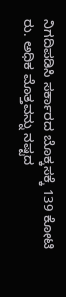ನಿಗದಿಪಡಿಸಿ ಸರ್ಕಾರದ ಬೊಕ್ಕಸಕ್ಕೆ 139 ಕೋಟಿ ರು. ಅಧಿಕ ಮೊತ್ತವನ್ನು ನಷ್ಟದ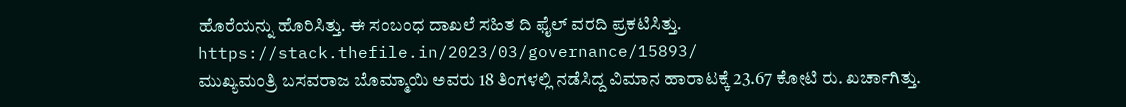ಹೊರೆಯನ್ನು ಹೊರಿಸಿತ್ತು. ಈ ಸಂಬಂಧ ದಾಖಲೆ ಸಹಿತ ದಿ ಫೈಲ್ ವರದಿ ಪ್ರಕಟಿಸಿತ್ತು.
https://stack.thefile.in/2023/03/governance/15893/
ಮುಖ್ಯಮಂತ್ರಿ ಬಸವರಾಜ ಬೊಮ್ಮಾಯಿ ಅವರು 18 ತಿಂಗಳಲ್ಲಿ ನಡೆಸಿದ್ದ ವಿಮಾನ ಹಾರಾಟಕ್ಕೆ 23.67 ಕೋಟಿ ರು. ಖರ್ಚಾಗಿತ್ತು.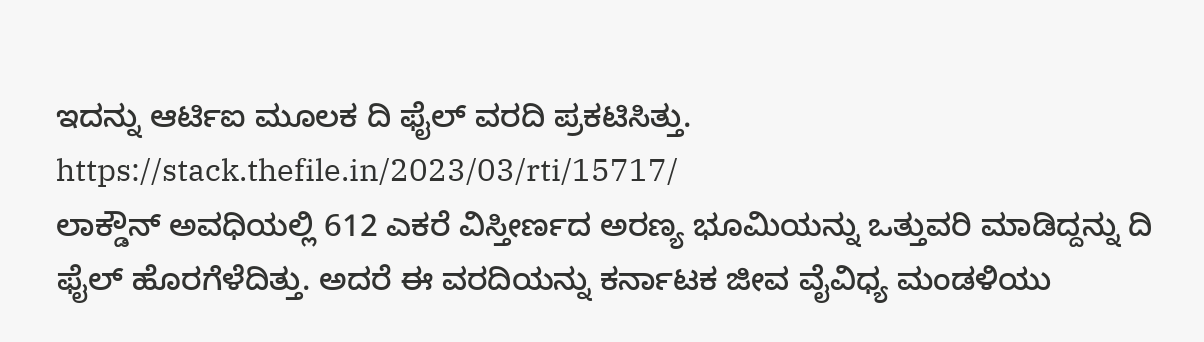ಇದನ್ನು ಆರ್ಟಿಐ ಮೂಲಕ ದಿ ಫೈಲ್ ವರದಿ ಪ್ರಕಟಿಸಿತ್ತು.
https://stack.thefile.in/2023/03/rti/15717/
ಲಾಕ್ಡೌನ್ ಅವಧಿಯಲ್ಲಿ 612 ಎಕರೆ ವಿಸ್ತೀರ್ಣದ ಅರಣ್ಯ ಭೂಮಿಯನ್ನು ಒತ್ತುವರಿ ಮಾಡಿದ್ದನ್ನು ದಿ ಫೈಲ್ ಹೊರಗೆಳೆದಿತ್ತು. ಅದರೆ ಈ ವರದಿಯನ್ನು ಕರ್ನಾಟಕ ಜೀವ ವೈವಿಧ್ಯ ಮಂಡಳಿಯು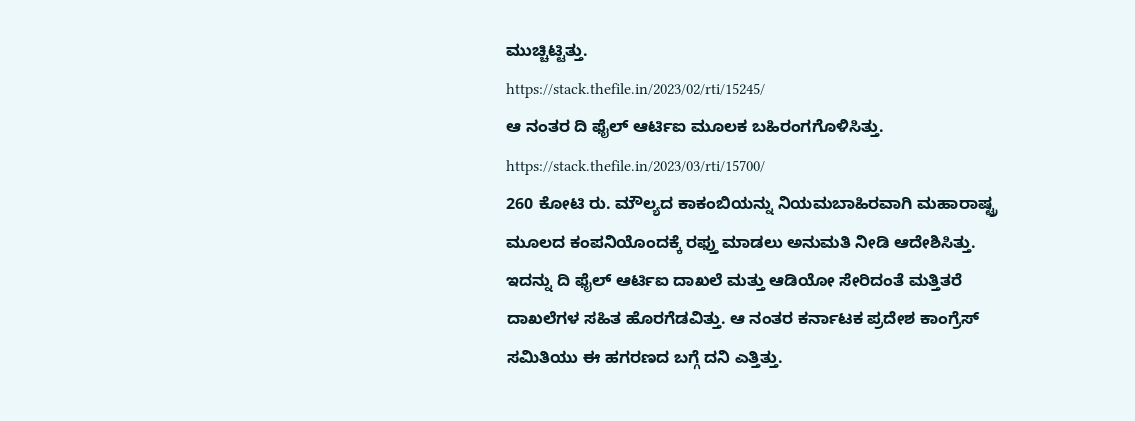ಮುಚ್ಚಿಟ್ಟಿತ್ತು.
https://stack.thefile.in/2023/02/rti/15245/
ಆ ನಂತರ ದಿ ಫೈಲ್ ಆರ್ಟಿಐ ಮೂಲಕ ಬಹಿರಂಗಗೊಳಿಸಿತ್ತು.
https://stack.thefile.in/2023/03/rti/15700/
260 ಕೋಟಿ ರು. ಮೌಲ್ಯದ ಕಾಕಂಬಿಯನ್ನು ನಿಯಮಬಾಹಿರವಾಗಿ ಮಹಾರಾಷ್ಟ್ರ ಮೂಲದ ಕಂಪನಿಯೊಂದಕ್ಕೆ ರಫ್ತು ಮಾಡಲು ಅನುಮತಿ ನೀಡಿ ಆದೇಶಿಸಿತ್ತು. ಇದನ್ನು ದಿ ಫೈಲ್ ಆರ್ಟಿಐ ದಾಖಲೆ ಮತ್ತು ಆಡಿಯೋ ಸೇರಿದಂತೆ ಮತ್ತಿತರೆ ದಾಖಲೆಗಳ ಸಹಿತ ಹೊರಗೆಡವಿತ್ತು. ಆ ನಂತರ ಕರ್ನಾಟಕ ಪ್ರದೇಶ ಕಾಂಗ್ರೆಸ್ ಸಮಿತಿಯು ಈ ಹಗರಣದ ಬಗ್ಗೆ ದನಿ ಎತ್ತಿತ್ತು.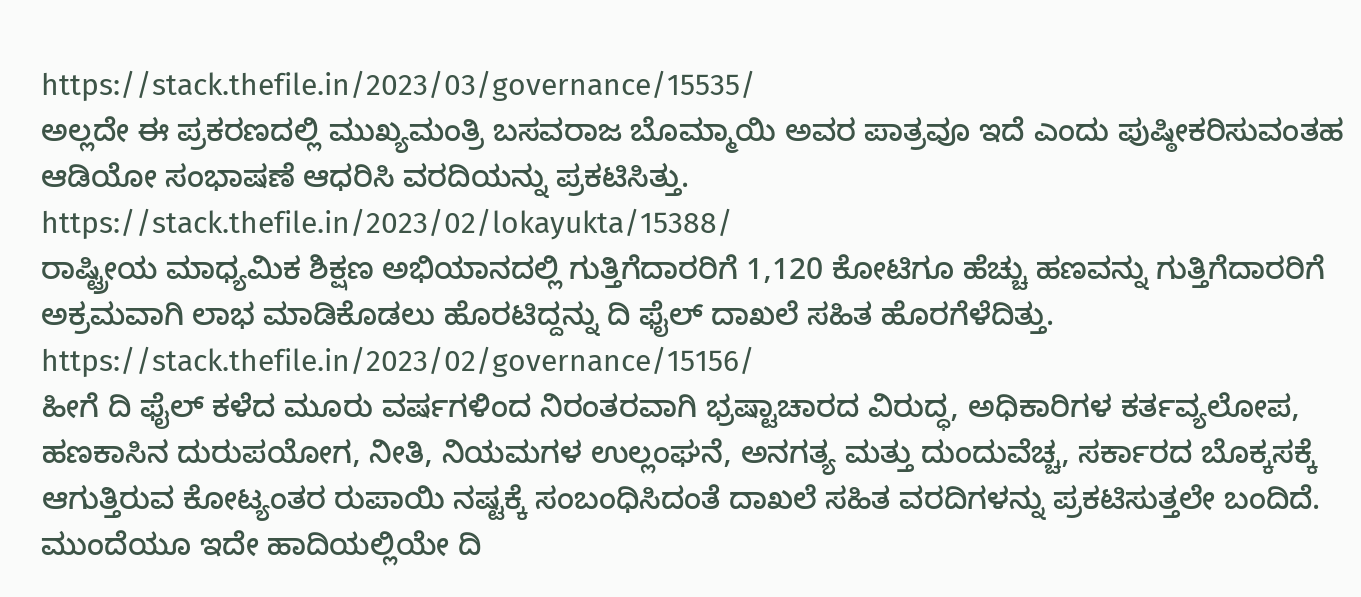https://stack.thefile.in/2023/03/governance/15535/
ಅಲ್ಲದೇ ಈ ಪ್ರಕರಣದಲ್ಲಿ ಮುಖ್ಯಮಂತ್ರಿ ಬಸವರಾಜ ಬೊಮ್ಮಾಯಿ ಅವರ ಪಾತ್ರವೂ ಇದೆ ಎಂದು ಪುಷ್ಠೀಕರಿಸುವಂತಹ ಆಡಿಯೋ ಸಂಭಾಷಣೆ ಆಧರಿಸಿ ವರದಿಯನ್ನು ಪ್ರಕಟಿಸಿತ್ತು.
https://stack.thefile.in/2023/02/lokayukta/15388/
ರಾಷ್ಟ್ರೀಯ ಮಾಧ್ಯಮಿಕ ಶಿಕ್ಷಣ ಅಭಿಯಾನದಲ್ಲಿ ಗುತ್ತಿಗೆದಾರರಿಗೆ 1,120 ಕೋಟಿಗೂ ಹೆಚ್ಚು ಹಣವನ್ನು ಗುತ್ತಿಗೆದಾರರಿಗೆ ಅಕ್ರಮವಾಗಿ ಲಾಭ ಮಾಡಿಕೊಡಲು ಹೊರಟಿದ್ದನ್ನು ದಿ ಫೈಲ್ ದಾಖಲೆ ಸಹಿತ ಹೊರಗೆಳೆದಿತ್ತು.
https://stack.thefile.in/2023/02/governance/15156/
ಹೀಗೆ ದಿ ಫೈಲ್ ಕಳೆದ ಮೂರು ವರ್ಷಗಳಿಂದ ನಿರಂತರವಾಗಿ ಭ್ರಷ್ಟಾಚಾರದ ವಿರುದ್ಧ, ಅಧಿಕಾರಿಗಳ ಕರ್ತವ್ಯಲೋಪ, ಹಣಕಾಸಿನ ದುರುಪಯೋಗ, ನೀತಿ, ನಿಯಮಗಳ ಉಲ್ಲಂಘನೆ, ಅನಗತ್ಯ ಮತ್ತು ದುಂದುವೆಚ್ಚ, ಸರ್ಕಾರದ ಬೊಕ್ಕಸಕ್ಕೆ ಆಗುತ್ತಿರುವ ಕೋಟ್ಯಂತರ ರುಪಾಯಿ ನಷ್ಟಕ್ಕೆ ಸಂಬಂಧಿಸಿದಂತೆ ದಾಖಲೆ ಸಹಿತ ವರದಿಗಳನ್ನು ಪ್ರಕಟಿಸುತ್ತಲೇ ಬಂದಿದೆ. ಮುಂದೆಯೂ ಇದೇ ಹಾದಿಯಲ್ಲಿಯೇ ದಿ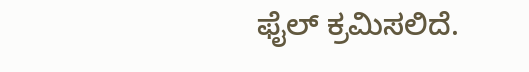ಫೈಲ್ ಕ್ರಮಿಸಲಿದೆ.